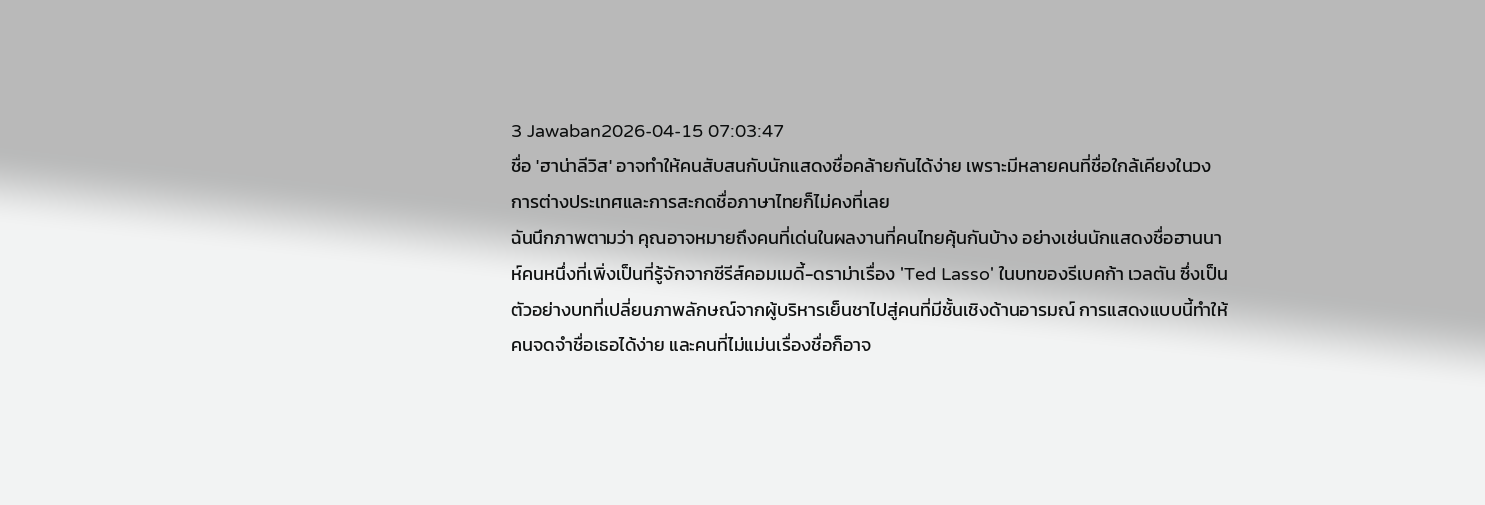3 Jawaban2026-04-15 07:03:47
ชื่อ 'ฮาน่าลีวิส' อาจทำให้คนสับสนกับนักแสดงชื่อคล้ายกันได้ง่าย เพราะมีหลายคนที่ชื่อใกล้เคียงในวงการต่างประเทศและการสะกดชื่อภาษาไทยก็ไม่คงที่เลย
ฉันนึกภาพตามว่า คุณอาจหมายถึงคนที่เด่นในผลงานที่คนไทยคุ้นกันบ้าง อย่างเช่นนักแสดงชื่อฮานนาห์คนหนึ่งที่เพิ่งเป็นที่รู้จักจากซีรีส์คอมเมดี้-ดราม่าเรื่อง 'Ted Lasso' ในบทของรีเบคก้า เวลตัน ซึ่งเป็นตัวอย่างบทที่เปลี่ยนภาพลักษณ์จากผู้บริหารเย็นชาไปสู่คนที่มีชั้นเชิงด้านอารมณ์ การแสดงแบบนี้ทำให้คนจดจำชื่อเธอได้ง่าย และคนที่ไม่แม่นเรื่องชื่อก็อาจ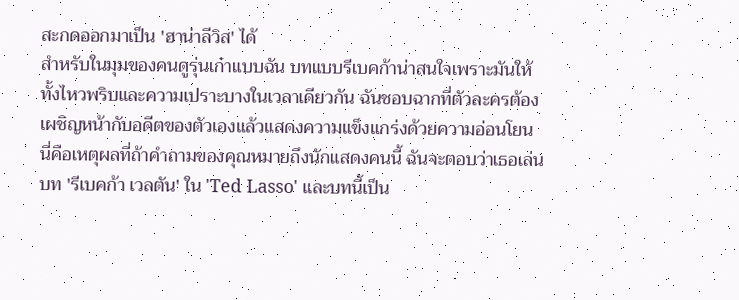สะกดออกมาเป็น 'ฮาน่าลีวิส' ได้
สำหรับในมุมของคนดูรุ่นเก๋าแบบฉัน บทแบบรีเบคก้าน่าสนใจเพราะมันให้ทั้งไหวพริบและความเปราะบางในเวลาเดียวกัน ฉันชอบฉากที่ตัวละครต้องเผชิญหน้ากับอดีตของตัวเองแล้วแสดงความแข็งแกร่งด้วยความอ่อนโยน นี่คือเหตุผลที่ถ้าคำถามของคุณหมายถึงนักแสดงคนนี้ ฉันจะตอบว่าเธอเล่นบท 'รีเบคก้า เวลตัน' ใน 'Ted Lasso' และบทนี้เป็น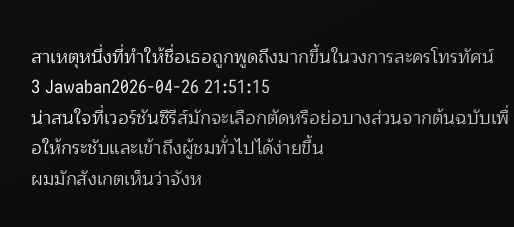สาเหตุหนึ่งที่ทำให้ชื่อเธอถูกพูดถึงมากขึ้นในวงการละครโทรทัศน์
3 Jawaban2026-04-26 21:51:15
น่าสนใจที่เวอร์ชันซีรีส์มักจะเลือกตัดหรือย่อบางส่วนจากต้นฉบับเพื่อให้กระชับและเข้าถึงผู้ชมทั่วไปได้ง่ายขึ้น
ผมมักสังเกตเห็นว่าจังห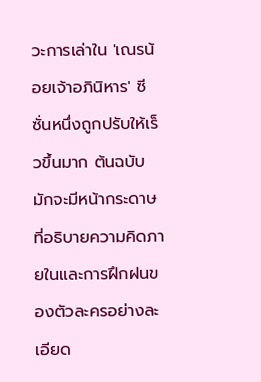วะการเล่าใน 'เณรน้อยเจ้าอภินิหาร' ซีซั่นหนึ่งถูกปรับให้เร็วขึ้นมาก ต้นฉบับมักจะมีหน้ากระดาษที่อธิบายความคิดภายในและการฝึกฝนของตัวละครอย่างละเอียด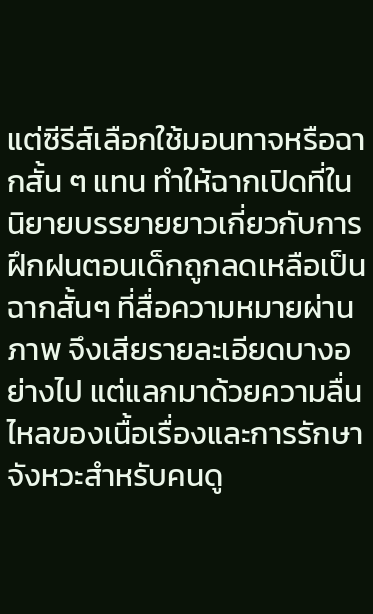แต่ซีรีส์เลือกใช้มอนทาจหรือฉากสั้น ๆ แทน ทำให้ฉากเปิดที่ในนิยายบรรยายยาวเกี่ยวกับการฝึกฝนตอนเด็กถูกลดเหลือเป็นฉากสั้นๆ ที่สื่อความหมายผ่านภาพ จึงเสียรายละเอียดบางอย่างไป แต่แลกมาด้วยความลื่นไหลของเนื้อเรื่องและการรักษาจังหวะสำหรับคนดู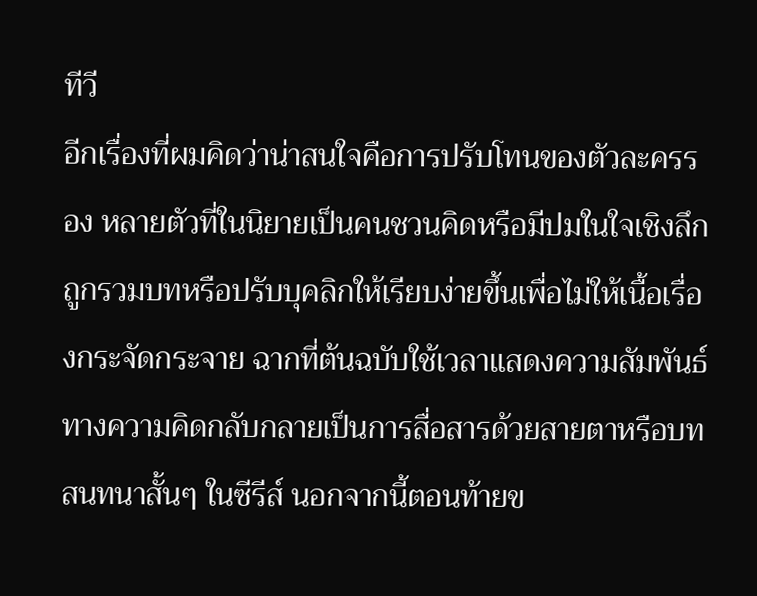ทีวี
อีกเรื่องที่ผมคิดว่าน่าสนใจคือการปรับโทนของตัวละครรอง หลายตัวที่ในนิยายเป็นคนชวนคิดหรือมีปมในใจเชิงลึก ถูกรวมบทหรือปรับบุคลิกให้เรียบง่ายขึ้นเพื่อไม่ให้เนื้อเรื่องกระจัดกระจาย ฉากที่ต้นฉบับใช้เวลาแสดงความสัมพันธ์ทางความคิดกลับกลายเป็นการสื่อสารด้วยสายตาหรือบทสนทนาสั้นๆ ในซีรีส์ นอกจากนี้ตอนท้ายข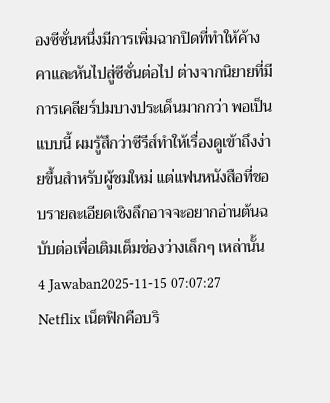องซีซั่นหนึ่งมีการเพิ่มฉากปิดที่ทำให้ค้างคาและหันไปสู่ซีซั่นต่อไป ต่างจากนิยายที่มีการเคลียร์ปมบางประเด็นมากกว่า พอเป็นแบบนี้ ผมรู้สึกว่าซีรีส์ทำให้เรื่องดูเข้าถึงง่ายขึ้นสำหรับผู้ชมใหม่ แต่แฟนหนังสือที่ชอบรายละเอียดเชิงลึกอาจจะอยากอ่านต้นฉบับต่อเพื่อเติมเต็มช่องว่างเล็กๆ เหล่านั้น
4 Jawaban2025-11-15 07:07:27
Netflix เน็ตฟิกคือบริ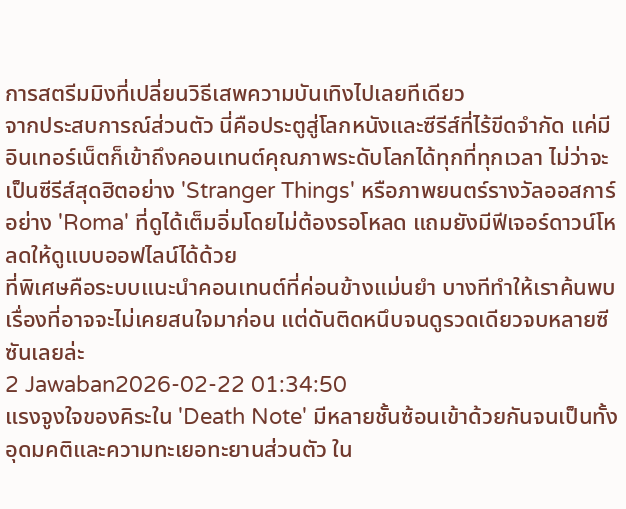การสตรีมมิงที่เปลี่ยนวิธีเสพความบันเทิงไปเลยทีเดียว
จากประสบการณ์ส่วนตัว นี่คือประตูสู่โลกหนังและซีรีส์ที่ไร้ขีดจำกัด แค่มีอินเทอร์เน็ตก็เข้าถึงคอนเทนต์คุณภาพระดับโลกได้ทุกที่ทุกเวลา ไม่ว่าจะเป็นซีรีส์สุดฮิตอย่าง 'Stranger Things' หรือภาพยนตร์รางวัลออสการ์อย่าง 'Roma' ที่ดูได้เต็มอิ่มโดยไม่ต้องรอโหลด แถมยังมีฟีเจอร์ดาวน์โหลดให้ดูแบบออฟไลน์ได้ด้วย
ที่พิเศษคือระบบแนะนำคอนเทนต์ที่ค่อนข้างแม่นยำ บางทีทำให้เราค้นพบเรื่องที่อาจจะไม่เคยสนใจมาก่อน แต่ดันติดหนึบจนดูรวดเดียวจบหลายซีซันเลยล่ะ
2 Jawaban2026-02-22 01:34:50
แรงจูงใจของคิระใน 'Death Note' มีหลายชั้นซ้อนเข้าด้วยกันจนเป็นทั้งอุดมคติและความทะเยอทะยานส่วนตัว ใน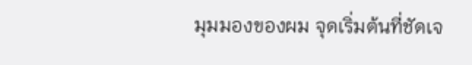มุมมองของผม จุดเริ่มต้นที่ชัดเจ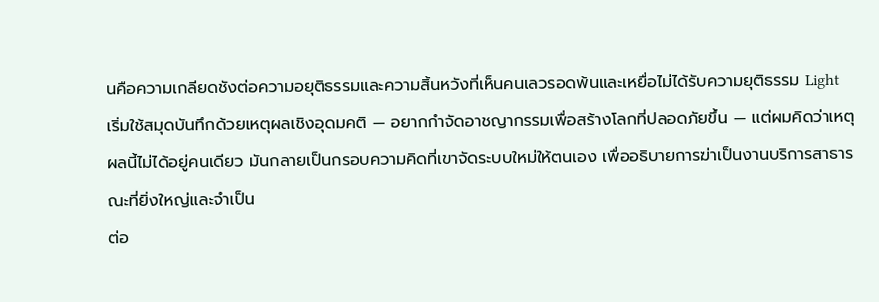นคือความเกลียดชังต่อความอยุติธรรมและความสิ้นหวังที่เห็นคนเลวรอดพ้นและเหยื่อไม่ได้รับความยุติธรรม Light เริ่มใช้สมุดบันทึกด้วยเหตุผลเชิงอุดมคติ — อยากกำจัดอาชญากรรมเพื่อสร้างโลกที่ปลอดภัยขึ้น — แต่ผมคิดว่าเหตุผลนี้ไม่ได้อยู่คนเดียว มันกลายเป็นกรอบความคิดที่เขาจัดระบบใหม่ให้ตนเอง เพื่ออธิบายการฆ่าเป็นงานบริการสาธารณะที่ยิ่งใหญ่และจำเป็น
ต่อ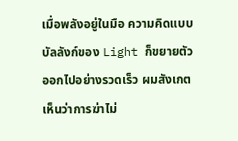เมื่อพลังอยู่ในมือ ความคิดแบบบัลลังก์ของ Light ก็ขยายตัวออกไปอย่างรวดเร็ว ผมสังเกตเห็นว่าการฆ่าไม่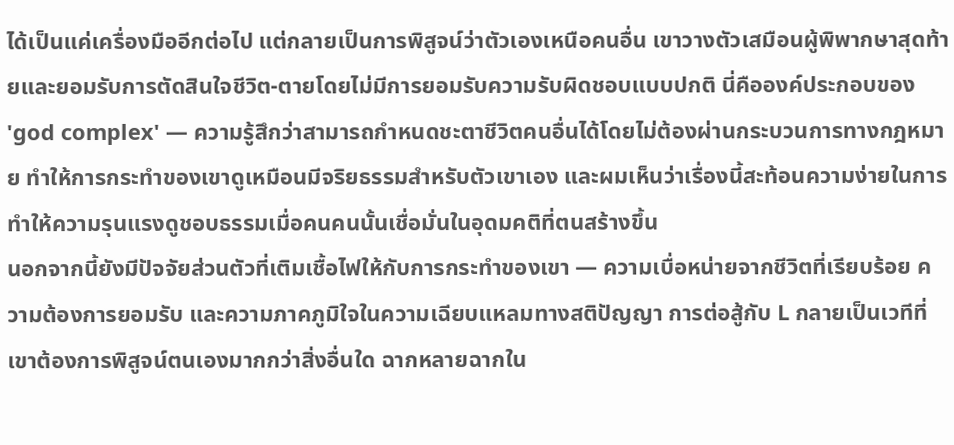ได้เป็นแค่เครื่องมืออีกต่อไป แต่กลายเป็นการพิสูจน์ว่าตัวเองเหนือคนอื่น เขาวางตัวเสมือนผู้พิพากษาสุดท้ายและยอมรับการตัดสินใจชีวิต-ตายโดยไม่มีการยอมรับความรับผิดชอบแบบปกติ นี่คือองค์ประกอบของ 'god complex' — ความรู้สึกว่าสามารถกำหนดชะตาชีวิตคนอื่นได้โดยไม่ต้องผ่านกระบวนการทางกฎหมาย ทำให้การกระทำของเขาดูเหมือนมีจริยธรรมสำหรับตัวเขาเอง และผมเห็นว่าเรื่องนี้สะท้อนความง่ายในการทำให้ความรุนแรงดูชอบธรรมเมื่อคนคนนั้นเชื่อมั่นในอุดมคติที่ตนสร้างขึ้น
นอกจากนี้ยังมีปัจจัยส่วนตัวที่เติมเชื้อไฟให้กับการกระทำของเขา — ความเบื่อหน่ายจากชีวิตที่เรียบร้อย ความต้องการยอมรับ และความภาคภูมิใจในความเฉียบแหลมทางสติปัญญา การต่อสู้กับ L กลายเป็นเวทีที่เขาต้องการพิสูจน์ตนเองมากกว่าสิ่งอื่นใด ฉากหลายฉากใน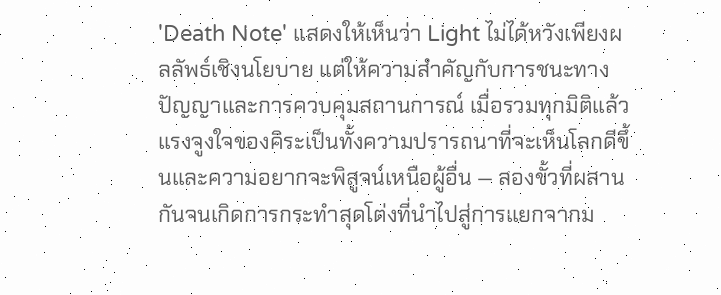'Death Note' แสดงให้เห็นว่า Light ไม่ได้หวังเพียงผลลัพธ์เชิงนโยบาย แต่ให้ความสำคัญกับการชนะทางปัญญาและการควบคุมสถานการณ์ เมื่อรวมทุกมิติแล้ว แรงจูงใจของคิระเป็นทั้งความปรารถนาที่จะเห็นโลกดีขึ้นและความอยากจะพิสูจน์เหนือผู้อื่น — สองขั้วที่ผสานกันจนเกิดการกระทำสุดโต่งที่นำไปสู่การแยกจากม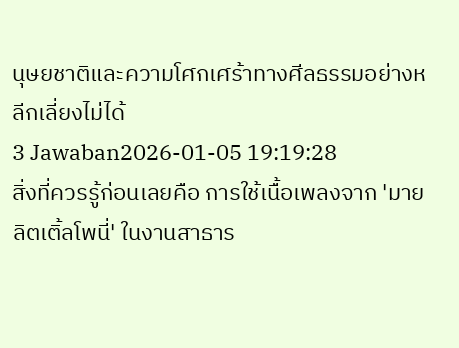นุษยชาติและความโศกเศร้าทางศีลธรรมอย่างหลีกเลี่ยงไม่ได้
3 Jawaban2026-01-05 19:19:28
สิ่งที่ควรรู้ก่อนเลยคือ การใช้เนื้อเพลงจาก 'มายลิตเติ้ลโพนี่' ในงานสาธาร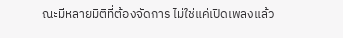ณะมีหลายมิติที่ต้องจัดการ ไม่ใช่แค่เปิดเพลงแล้ว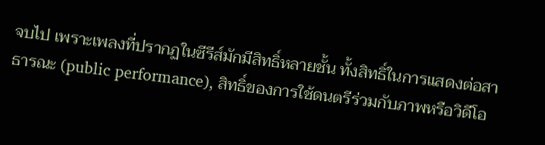จบไป เพราะเพลงที่ปรากฏในซีรีส์มักมีสิทธิ์หลายชั้น ทั้งสิทธิ์ในการแสดงต่อสาธารณะ (public performance), สิทธิ์ของการใช้ดนตรีร่วมกับภาพหรือวิดีโอ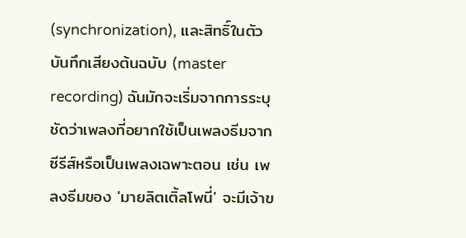(synchronization), และสิทธิ์ในตัวบันทึกเสียงต้นฉบับ (master recording) ฉันมักจะเริ่มจากการระบุชัดว่าเพลงที่อยากใช้เป็นเพลงธีมจากซีรีส์หรือเป็นเพลงเฉพาะตอน เช่น เพลงธีมของ 'มายลิตเติ้ลโพนี่' จะมีเจ้าข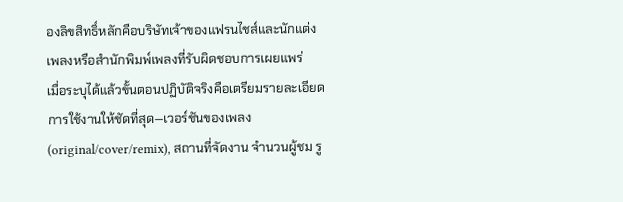องลิขสิทธิ์หลักคือบริษัทเจ้าของแฟรนไชส์และนักแต่งเพลงหรือสำนักพิมพ์เพลงที่รับผิดชอบการเผยแพร่
เมื่อระบุได้แล้วขั้นตอนปฏิบัติจริงคือเตรียมรายละเอียดการใช้งานให้ชัดที่สุด—เวอร์ชันของเพลง (original/cover/remix), สถานที่จัดงาน จำนวนผู้ชม รู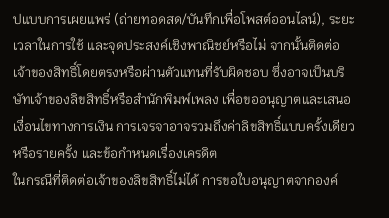ปแบบการเผยแพร่ (ถ่ายทอดสด/บันทึกเพื่อโพสต์ออนไลน์), ระยะเวลาในการใช้ และจุดประสงค์เชิงพาณิชย์หรือไม่ จากนั้นติดต่อเจ้าของสิทธิ์โดยตรงหรือผ่านตัวแทนที่รับผิดชอบ ซึ่งอาจเป็นบริษัทเจ้าของลิขสิทธิ์หรือสำนักพิมพ์เพลง เพื่อขออนุญาตและเสนอเงื่อนไขทางการเงิน การเจรจาอาจรวมถึงค่าลิขสิทธิ์แบบครั้งเดียวหรือรายครั้ง และข้อกำหนดเรื่องเครดิต
ในกรณีที่ติดต่อเจ้าของลิขสิทธิ์ไม่ได้ การขอใบอนุญาตจากองค์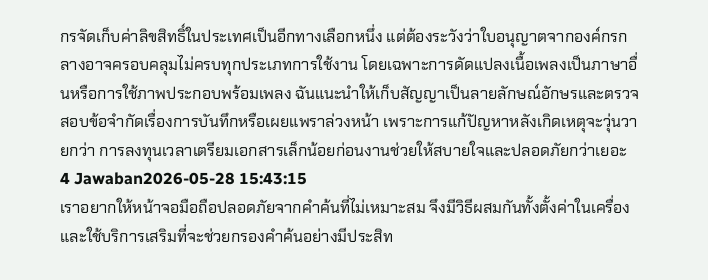กรจัดเก็บค่าลิขสิทธิ์ในประเทศเป็นอีกทางเลือกหนึ่ง แต่ต้องระวังว่าใบอนุญาตจากองค์กรกลางอาจครอบคลุมไม่ครบทุกประเภทการใช้งาน โดยเฉพาะการดัดแปลงเนื้อเพลงเป็นภาษาอื่นหรือการใช้ภาพประกอบพร้อมเพลง ฉันแนะนำให้เก็บสัญญาเป็นลายลักษณ์อักษรและตรวจสอบข้อจำกัดเรื่องการบันทึกหรือเผยแพราล่วงหน้า เพราะการแก้ปัญหาหลังเกิดเหตุจะวุ่นวายกว่า การลงทุนเวลาเตรียมเอกสารเล็กน้อยก่อนงานช่วยให้สบายใจและปลอดภัยกว่าเยอะ
4 Jawaban2026-05-28 15:43:15
เราอยากให้หน้าจอมือถือปลอดภัยจากคำค้นที่ไม่เหมาะสม จึงมีวิธีผสมกันทั้งตั้งค่าในเครื่องและใช้บริการเสริมที่จะช่วยกรองคำค้นอย่างมีประสิท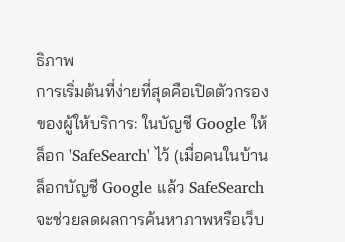ธิภาพ
การเริ่มต้นที่ง่ายที่สุดคือเปิดตัวกรองของผู้ให้บริการ: ในบัญชี Google ให้ล็อก 'SafeSearch' ไว้ (เมื่อคนในบ้านล็อกบัญชี Google แล้ว SafeSearch จะช่วยลดผลการค้นหาภาพหรือเว็บ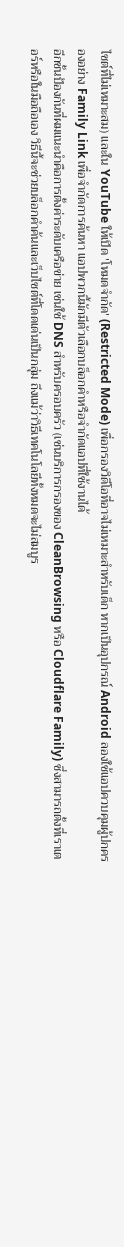ไซต์ที่ไม่เหมาะสม) และใน YouTube ให้เปิด 'โหมดจำกัด' (Restricted Mode) เพื่อกรองวิดีโอที่อาจไม่เหมาะสำหรับเด็ก หากเป็นอุปกรณ์ Android ลองใช้แอปควบคุมผู้ปกครองอย่าง Family Link เพื่อจำกัดการค้นหา แอปพวกนี้มักมีตัวเลือกบล็อกคำหรือจำกัดแอปที่ใช้งานได้
อีกชั้นป้องกันที่ผมแนะนำคือการตั้งค่าระดับเครือข่าย เช่นใช้ DNS สำหรับครอบครัว (เช่นบริการกรองของ CleanBrowsing หรือ Cloudflare Family) ซึ่งสามารถตั้งที่เราเตอร์หรือในมือถือเอง วิธีนี้จะช่วยบล็อกคำค้นและเว็บไซต์ที่โดดเด่นเป็นกลุ่ม ถึงแม้ว่าวิธีเทคโนโลยีทั้งหมดจะไม่สมบูร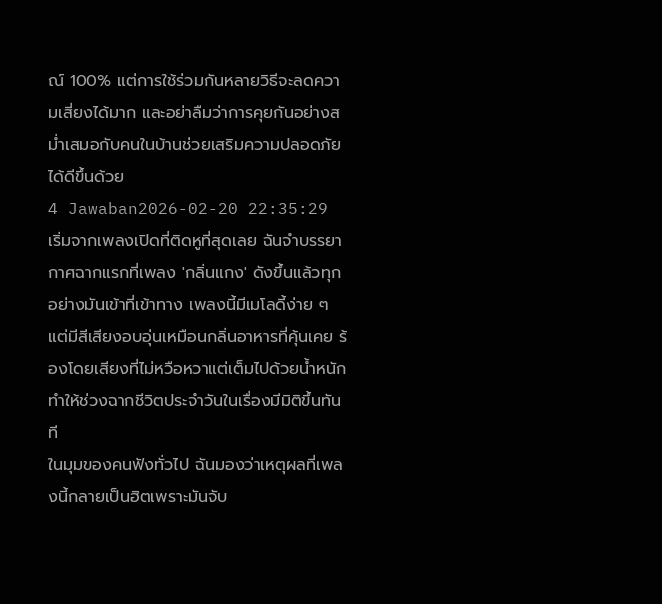ณ์ 100% แต่การใช้ร่วมกันหลายวิธีจะลดความเสี่ยงได้มาก และอย่าลืมว่าการคุยกันอย่างสม่ำเสมอกับคนในบ้านช่วยเสริมความปลอดภัยได้ดีขึ้นด้วย
4 Jawaban2026-02-20 22:35:29
เริ่มจากเพลงเปิดที่ติดหูที่สุดเลย ฉันจำบรรยากาศฉากแรกที่เพลง 'กลิ่นแกง' ดังขึ้นแล้วทุกอย่างมันเข้าที่เข้าทาง เพลงนี้มีเมโลดี้ง่าย ๆ แต่มีสีเสียงอบอุ่นเหมือนกลิ่นอาหารที่คุ้นเคย ร้องโดยเสียงที่ไม่หวือหวาแต่เต็มไปด้วยน้ำหนัก ทำให้ช่วงฉากชีวิตประจำวันในเรื่องมีมิติขึ้นทันที
ในมุมของคนฟังทั่วไป ฉันมองว่าเหตุผลที่เพลงนี้กลายเป็นฮิตเพราะมันจับ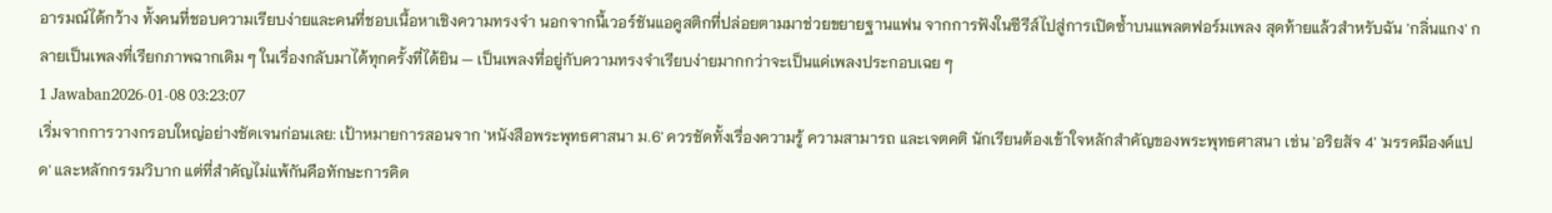อารมณ์ได้กว้าง ทั้งคนที่ชอบความเรียบง่ายและคนที่ชอบเนื้อหาเชิงความทรงจำ นอกจากนี้เวอร์ชันแอคูสติกที่ปล่อยตามมาช่วยขยายฐานแฟน จากการฟังในซีรีส์ไปสู่การเปิดซ้ำบนแพลตฟอร์มเพลง สุดท้ายแล้วสำหรับฉัน 'กลิ่นแกง' กลายเป็นเพลงที่เรียกภาพฉากเดิม ๆ ในเรื่องกลับมาได้ทุกครั้งที่ได้ยิน — เป็นเพลงที่อยู่กับความทรงจำเรียบง่ายมากกว่าจะเป็นแค่เพลงประกอบเฉย ๆ
1 Jawaban2026-01-08 03:23:07
เริ่มจากการวางกรอบใหญ่อย่างชัดเจนก่อนเลย: เป้าหมายการสอนจาก 'หนังสือพระพุทธศาสนา ม.6' ควรชัดทั้งเรื่องความรู้ ความสามารถ และเจตคติ นักเรียนต้องเข้าใจหลักสำคัญของพระพุทธศาสนา เช่น 'อริยสัจ 4' 'มรรคมีองค์แปด' และหลักกรรมวิบาก แต่ที่สำคัญไม่แพ้กันคือทักษะการคิด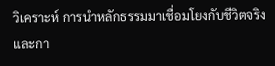วิเคราะห์ การนำหลักธรรมมาเชื่อมโยงกับชีวิตจริง และกา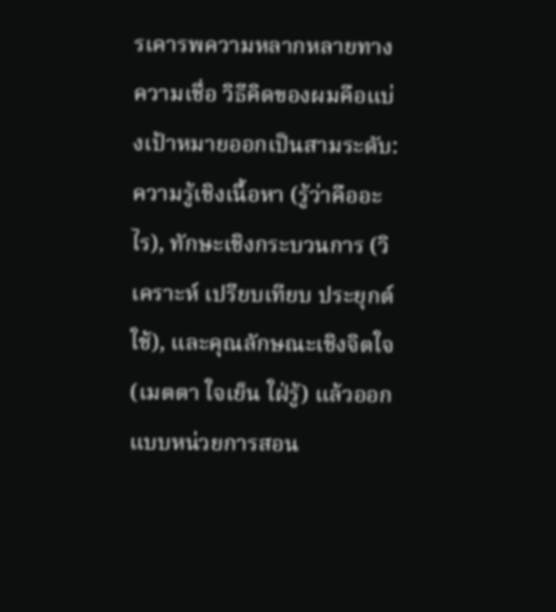รเคารพความหลากหลายทางความเชื่อ วิธีคิดของผมคือแบ่งเป้าหมายออกเป็นสามระดับ: ความรู้เชิงเนื้อหา (รู้ว่าคืออะไร), ทักษะเชิงกระบวนการ (วิเคราะห์ เปรียบเทียบ ประยุกต์ใช้), และคุณลักษณะเชิงจิตใจ (เมตตา ใจเย็น ใฝ่รู้) แล้วออกแบบหน่วยการสอน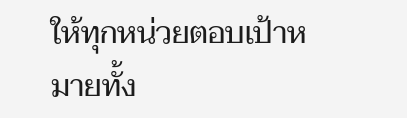ให้ทุกหน่วยตอบเป้าหมายทั้ง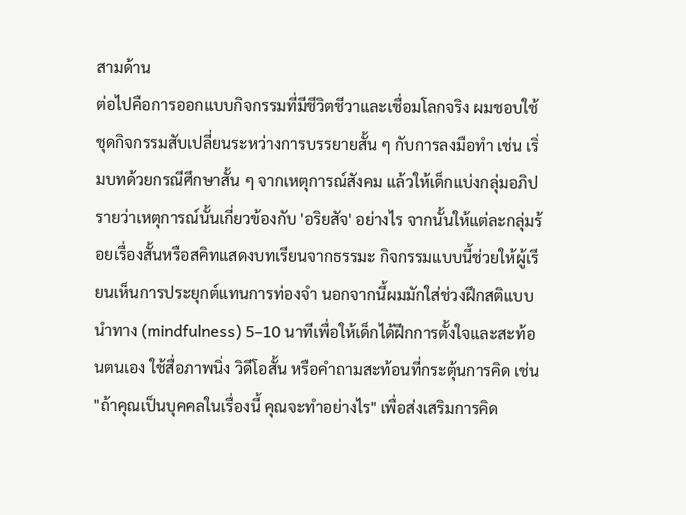สามด้าน
ต่อไปคือการออกแบบกิจกรรมที่มีชีวิตชีวาและเชื่อมโลกจริง ผมชอบใช้ชุดกิจกรรมสับเปลี่ยนระหว่างการบรรยายสั้น ๆ กับการลงมือทำ เช่น เริ่มบทด้วยกรณีศึกษาสั้น ๆ จากเหตุการณ์สังคม แล้วให้เด็กแบ่งกลุ่มอภิปรายว่าเหตุการณ์นั้นเกี่ยวข้องกับ 'อริยสัจ' อย่างไร จากนั้นให้แต่ละกลุ่มร้อยเรื่องสั้นหรือสคิทแสดงบทเรียนจากธรรมะ กิจกรรมแบบนี้ช่วยให้ผู้เรียนเห็นการประยุกต์แทนการท่องจำ นอกจากนี้ผมมักใส่ช่วงฝึกสติแบบนำทาง (mindfulness) 5–10 นาทีเพื่อให้เด็กได้ฝึกการตั้งใจและสะท้อนตนเอง ใช้สื่อภาพนิ่ง วิดีโอสั้น หรือคำถามสะท้อนที่กระตุ้นการคิด เช่น "ถ้าคุณเป็นบุคคลในเรื่องนี้ คุณจะทำอย่างไร" เพื่อส่งเสริมการคิด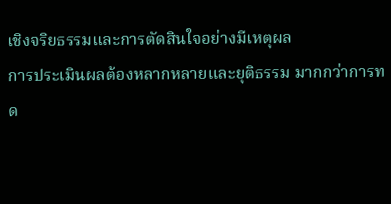เชิงจริยธรรมและการตัดสินใจอย่างมีเหตุผล
การประเมินผลต้องหลากหลายและยุติธรรม มากกว่าการทด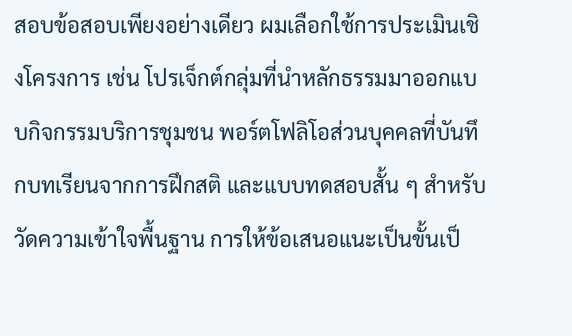สอบข้อสอบเพียงอย่างเดียว ผมเลือกใช้การประเมินเชิงโครงการ เช่น โปรเจ็กต์กลุ่มที่นำหลักธรรมมาออกแบบกิจกรรมบริการชุมชน พอร์ตโฟลิโอส่วนบุคคลที่บันทึกบทเรียนจากการฝึกสติ และแบบทดสอบสั้น ๆ สำหรับวัดความเข้าใจพื้นฐาน การให้ข้อเสนอแนะเป็นขั้นเป็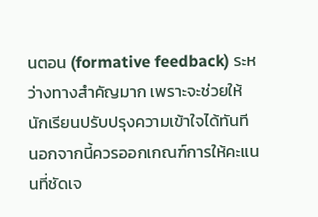นตอน (formative feedback) ระหว่างทางสำคัญมาก เพราะจะช่วยให้นักเรียนปรับปรุงความเข้าใจได้ทันที นอกจากนี้ควรออกเกณฑ์การให้คะแนนที่ชัดเจ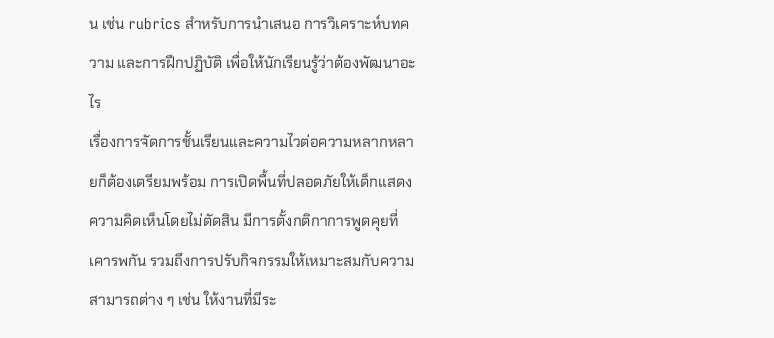น เช่น rubrics สำหรับการนำเสนอ การวิเคราะห์บทความ และการฝึกปฏิบัติ เพื่อให้นักเรียนรู้ว่าต้องพัฒนาอะไร
เรื่องการจัดการชั้นเรียนและความไวต่อความหลากหลายก็ต้องเตรียมพร้อม การเปิดพื้นที่ปลอดภัยให้เด็กแสดงความคิดเห็นโดยไม่ตัดสิน มีการตั้งกติกาการพูดคุยที่เคารพกัน รวมถึงการปรับกิจกรรมให้เหมาะสมกับความสามารถต่าง ๆ เช่น ให้งานที่มีระ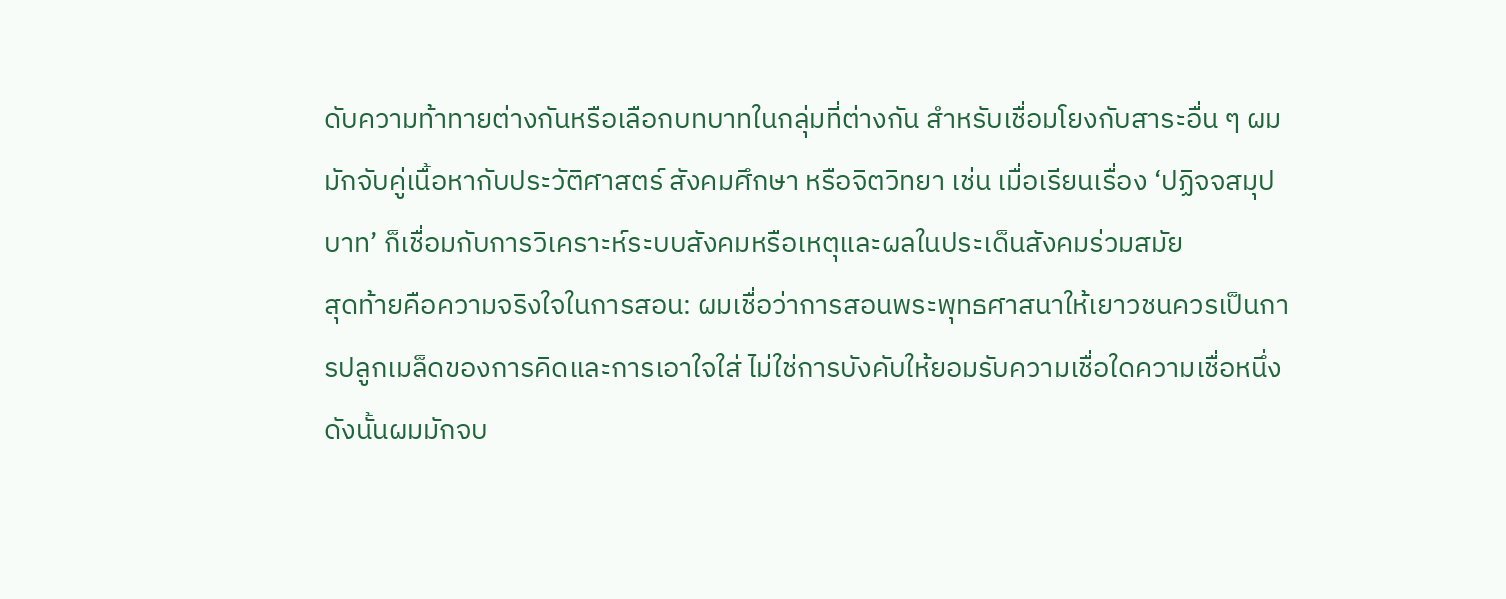ดับความท้าทายต่างกันหรือเลือกบทบาทในกลุ่มที่ต่างกัน สำหรับเชื่อมโยงกับสาระอื่น ๆ ผมมักจับคู่เนื้อหากับประวัติศาสตร์ สังคมศึกษา หรือจิตวิทยา เช่น เมื่อเรียนเรื่อง ‘ปฏิจจสมุปบาท’ ก็เชื่อมกับการวิเคราะห์ระบบสังคมหรือเหตุและผลในประเด็นสังคมร่วมสมัย
สุดท้ายคือความจริงใจในการสอน: ผมเชื่อว่าการสอนพระพุทธศาสนาให้เยาวชนควรเป็นการปลูกเมล็ดของการคิดและการเอาใจใส่ ไม่ใช่การบังคับให้ยอมรับความเชื่อใดความเชื่อหนึ่ง ดังนั้นผมมักจบ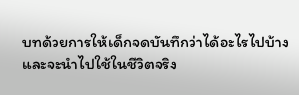บทด้วยการให้เด็กจดบันทึกว่าได้อะไรไปบ้างและจะนำไปใช้ในชีวิตจริง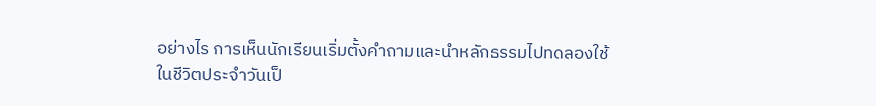อย่างไร การเห็นนักเรียนเริ่มตั้งคำถามและนำหลักธรรมไปทดลองใช้ในชีวิตประจำวันเป็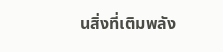นสิ่งที่เติมพลัง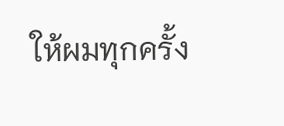ให้ผมทุกครั้ง